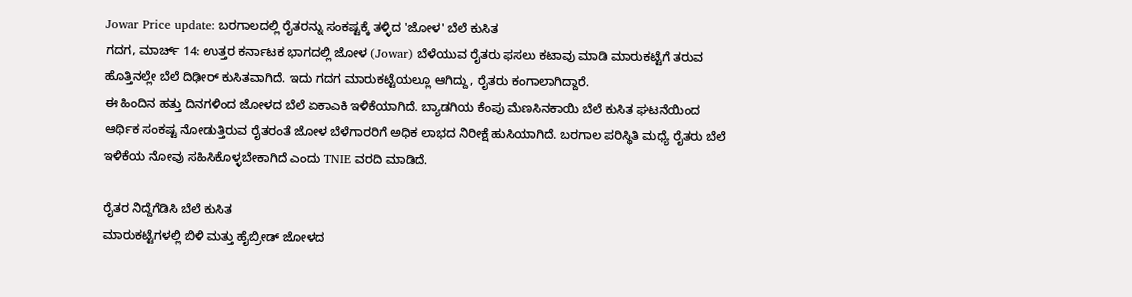Jowar Price update: ಬರಗಾಲದಲ್ಲಿ ರೈತರನ್ನು ಸಂಕಷ್ಟಕ್ಕೆ ತಳ್ಳಿದ 'ಜೋಳ' ಬೆಲೆ ಕುಸಿತ
ಗದಗ, ಮಾರ್ಚ್ 14: ಉತ್ತರ ಕರ್ನಾಟಕ ಭಾಗದಲ್ಲಿ ಜೋಳ (Jowar) ಬೆಳೆಯುವ ರೈತರು ಫಸಲು ಕಟಾವು ಮಾಡಿ ಮಾರುಕಟ್ಟೆಗೆ ತರುವ ಹೊತ್ತಿನಲ್ಲೇ ಬೆಲೆ ದಿಢೀರ್ ಕುಸಿತವಾಗಿದೆ. ಇದು ಗದಗ ಮಾರುಕಟ್ಟೆಯಲ್ಲೂ ಆಗಿದ್ದು, ರೈತರು ಕಂಗಾಲಾಗಿದ್ದಾರೆ.
ಈ ಹಿಂದಿನ ಹತ್ತು ದಿನಗಳಿಂದ ಜೋಳದ ಬೆಲೆ ಏಕಾಎಕಿ ಇಳಿಕೆಯಾಗಿದೆ. ಬ್ಯಾಡಗಿಯ ಕೆಂಪು ಮೆಣಸಿನಕಾಯಿ ಬೆಲೆ ಕುಸಿತ ಘಟನೆಯಿಂದ ಆರ್ಥಿಕ ಸಂಕಷ್ಟ ನೋಡುತ್ತಿರುವ ರೈತರಂತೆ ಜೋಳ ಬೆಳೆಗಾರರಿಗೆ ಅಧಿಕ ಲಾಭದ ನಿರೀಕ್ಷೆ ಹುಸಿಯಾಗಿದೆ. ಬರಗಾಲ ಪರಿಸ್ಥಿತಿ ಮಧ್ಯೆ ರೈತರು ಬೆಲೆ ಇಳಿಕೆಯ ನೋವು ಸಹಿಸಿಕೊಳ್ಳಬೇಕಾಗಿದೆ ಎಂದು TNIE ವರದಿ ಮಾಡಿದೆ.

ರೈತರ ನಿದ್ದೆಗೆಡಿಸಿ ಬೆಲೆ ಕುಸಿತ
ಮಾರುಕಟ್ಟೆಗಳಲ್ಲಿ ಬಿಳಿ ಮತ್ತು ಹೈಬ್ರೀಡ್ ಜೋಳದ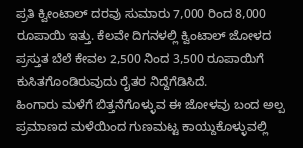ಪ್ರತಿ ಕ್ವೀಂಟಾಲ್ ದರವು ಸುಮಾರು 7,000 ರಿಂದ 8,000 ರೂಪಾಯಿ ಇತ್ತು. ಕೆಲವೇ ದಿಗನಳಲ್ಲಿ ಕ್ವಿಂಟಾಲ್ ಜೋಳದ ಪ್ರಸ್ತುತ ಬೆಲೆ ಕೇವಲ 2,500 ನಿಂದ 3,500 ರೂಪಾಯಿಗೆ ಕುಸಿತಗೊಂಡಿರುವುದು ರೈತರ ನಿದ್ದೆಗೆಡಿಸಿದೆ.
ಹಿಂಗಾರು ಮಳೆಗೆ ಬಿತ್ತನೆಗೊಳ್ಳುವ ಈ ಜೋಳವು ಬಂದ ಅಲ್ಪ ಪ್ರಮಾಣದ ಮಳೆಯಿಂದ ಗುಣಮಟ್ಟ ಕಾಯ್ದುಕೊಳ್ಳುವಲ್ಲಿ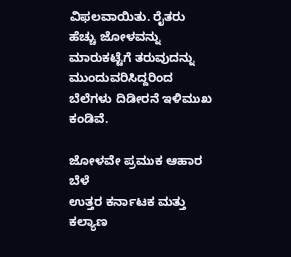ವಿಫಲವಾಯಿತು. ರೈತರು ಹೆಚ್ಚು ಜೋಳವನ್ನು ಮಾರುಕಟ್ಟೆಗೆ ತರುವುದನ್ನು ಮುಂದುವರಿಸಿದ್ದರಿಂದ ಬೆಲೆಗಳು ದಿಡೀರನೆ ಇಳಿಮುಖ ಕಂಡಿವೆ.

ಜೋಳವೇ ಪ್ರಮುಕ ಆಹಾರ ಬೆಳೆ
ಉತ್ತರ ಕರ್ನಾಟಕ ಮತ್ತು ಕಲ್ಯಾಣ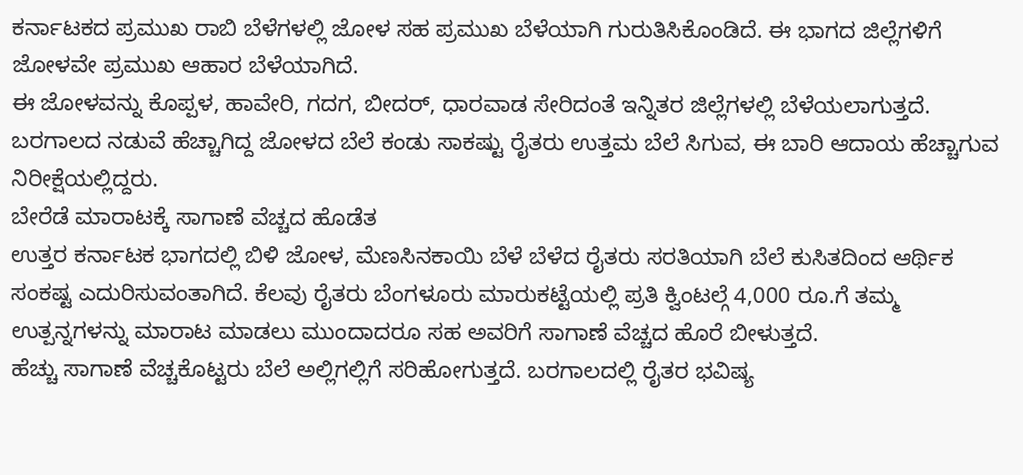ಕರ್ನಾಟಕದ ಪ್ರಮುಖ ರಾಬಿ ಬೆಳೆಗಳಲ್ಲಿ ಜೋಳ ಸಹ ಪ್ರಮುಖ ಬೆಳೆಯಾಗಿ ಗುರುತಿಸಿಕೊಂಡಿದೆ. ಈ ಭಾಗದ ಜಿಲ್ಲೆಗಳಿಗೆ ಜೋಳವೇ ಪ್ರಮುಖ ಆಹಾರ ಬೆಳೆಯಾಗಿದೆ.
ಈ ಜೋಳವನ್ನು ಕೊಪ್ಪಳ, ಹಾವೇರಿ, ಗದಗ, ಬೀದರ್, ಧಾರವಾಡ ಸೇರಿದಂತೆ ಇನ್ನಿತರ ಜಿಲ್ಲೆಗಳಲ್ಲಿ ಬೆಳೆಯಲಾಗುತ್ತದೆ. ಬರಗಾಲದ ನಡುವೆ ಹೆಚ್ಚಾಗಿದ್ದ ಜೋಳದ ಬೆಲೆ ಕಂಡು ಸಾಕಷ್ಟು ರೈತರು ಉತ್ತಮ ಬೆಲೆ ಸಿಗುವ, ಈ ಬಾರಿ ಆದಾಯ ಹೆಚ್ಚಾಗುವ ನಿರೀಕ್ಷೆಯಲ್ಲಿದ್ದರು.
ಬೇರೆಡೆ ಮಾರಾಟಕ್ಕೆ ಸಾಗಾಣೆ ವೆಚ್ಚದ ಹೊಡೆತ
ಉತ್ತರ ಕರ್ನಾಟಕ ಭಾಗದಲ್ಲಿ ಬಿಳಿ ಜೋಳ, ಮೆಣಸಿನಕಾಯಿ ಬೆಳೆ ಬೆಳೆದ ರೈತರು ಸರತಿಯಾಗಿ ಬೆಲೆ ಕುಸಿತದಿಂದ ಆರ್ಥಿಕ ಸಂಕಷ್ಟ ಎದುರಿಸುವಂತಾಗಿದೆ. ಕೆಲವು ರೈತರು ಬೆಂಗಳೂರು ಮಾರುಕಟ್ಟೆಯಲ್ಲಿ ಪ್ರತಿ ಕ್ವಿಂಟಲ್ಗೆ 4,000 ರೂ.ಗೆ ತಮ್ಮ ಉತ್ಪನ್ನಗಳನ್ನು ಮಾರಾಟ ಮಾಡಲು ಮುಂದಾದರೂ ಸಹ ಅವರಿಗೆ ಸಾಗಾಣೆ ವೆಚ್ಚದ ಹೊರೆ ಬೀಳುತ್ತದೆ.
ಹೆಚ್ಚು ಸಾಗಾಣೆ ವೆಚ್ಚಕೊಟ್ಟರು ಬೆಲೆ ಅಲ್ಲಿಗಲ್ಲಿಗೆ ಸರಿಹೋಗುತ್ತದೆ. ಬರಗಾಲದಲ್ಲಿ ರೈತರ ಭವಿಷ್ಯ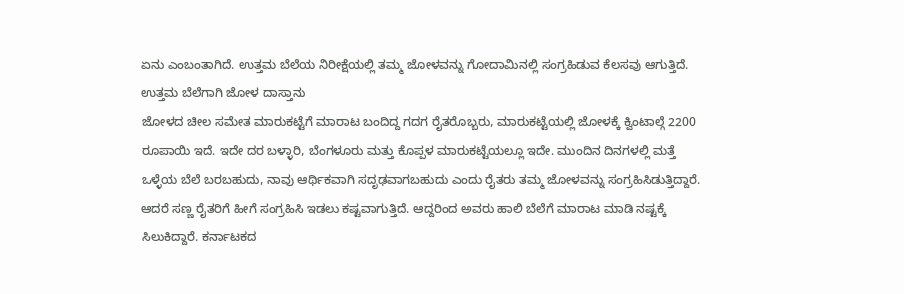ಏನು ಎಂಬಂತಾಗಿದೆ. ಉತ್ತಮ ಬೆಲೆಯ ನಿರೀಕ್ಷೆಯಲ್ಲಿ ತಮ್ಮ ಜೋಳವನ್ನು ಗೋದಾಮಿನಲ್ಲಿ ಸಂಗ್ರಹಿಡುವ ಕೆಲಸವು ಆಗುತ್ತಿದೆ.
ಉತ್ತಮ ಬೆಲೆಗಾಗಿ ಜೋಳ ದಾಸ್ತಾನು
ಜೋಳದ ಚೀಲ ಸಮೇತ ಮಾರುಕಟ್ಟೆಗೆ ಮಾರಾಟ ಬಂದಿದ್ದ ಗದಗ ರೈತರೊಬ್ಬರು, ಮಾರುಕಟ್ಟೆಯಲ್ಲಿ ಜೋಳಕ್ಕೆ ಕ್ವಿಂಟಾಲ್ಗೆ 2200 ರೂಪಾಯಿ ಇದೆ. ಇದೇ ದರ ಬಳ್ಳಾರಿ, ಬೆಂಗಳೂರು ಮತ್ತು ಕೊಪ್ಪಳ ಮಾರುಕಟ್ಟೆಯಲ್ಲೂ ಇದೇ. ಮುಂದಿನ ದಿನಗಳಲ್ಲಿ ಮತ್ತೆ ಒಳ್ಳೆಯ ಬೆಲೆ ಬರಬಹುದು, ನಾವು ಆರ್ಥಿಕವಾಗಿ ಸದೃಢವಾಗಬಹುದು ಎಂದು ರೈತರು ತಮ್ಮ ಜೋಳವನ್ನು ಸಂಗ್ರಹಿಸಿಡುತ್ತಿದ್ದಾರೆ.
ಆದರೆ ಸಣ್ಣ ರೈತರಿಗೆ ಹೀಗೆ ಸಂಗ್ರಹಿಸಿ ಇಡಲು ಕಷ್ಟವಾಗುತ್ತಿದೆ. ಆದ್ದರಿಂದ ಅವರು ಹಾಲಿ ಬೆಲೆಗೆ ಮಾರಾಟ ಮಾಡಿ ನಷ್ಟಕ್ಕೆ ಸಿಲುಕಿದ್ದಾರೆ. ಕರ್ನಾಟಕದ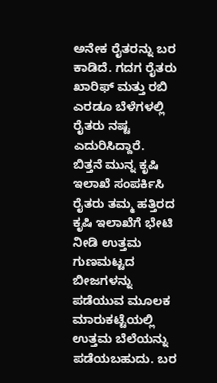ಅನೇಕ ರೈತರನ್ನು ಬರ ಕಾಡಿದೆ. ಗದಗ ರೈತರು ಖಾರಿಫ್ ಮತ್ತು ರಬಿ ಎರಡೂ ಬೆಳೆಗಳಲ್ಲಿ ರೈತರು ನಷ್ಟ ಎದುರಿಸಿದ್ದಾರೆ.
ಬಿತ್ತನೆ ಮುನ್ನ ಕೃಷಿ ಇಲಾಖೆ ಸಂಪರ್ಕಿಸಿ
ರೈತರು ತಮ್ಮ ಹತ್ತಿರದ ಕೃಷಿ ಇಲಾಖೆಗೆ ಭೇಟಿ ನೀಡಿ ಉತ್ತಮ ಗುಣಮಟ್ಟದ ಬೀಜಗಳನ್ನು ಪಡೆಯುವ ಮೂಲಕ ಮಾರುಕಟ್ಟೆಯಲ್ಲಿ ಉತ್ತಮ ಬೆಲೆಯನ್ನು ಪಡೆಯಬಹುದು. ಬರ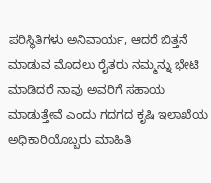ಪರಿಸ್ಥಿತಿಗಳು ಅನಿವಾರ್ಯ, ಆದರೆ ಬಿತ್ತನೆ ಮಾಡುವ ಮೊದಲು ರೈತರು ನಮ್ಮನ್ನು ಭೇಟಿ ಮಾಡಿದರೆ ನಾವು ಅವರಿಗೆ ಸಹಾಯ ಮಾಡುತ್ತೇವೆ ಎಂದು ಗದಗದ ಕೃಷಿ ಇಲಾಖೆಯ ಅಧಿಕಾರಿಯೊಬ್ಬರು ಮಾಹಿತಿ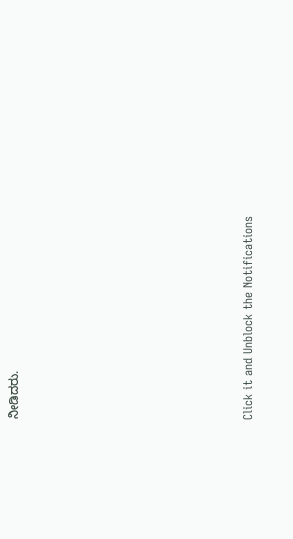ನೀಡಿದರು.












Click it and Unblock the Notifications